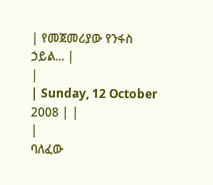| የመጀመሪያው የንፋስ ኃይል... |
|
| Sunday, 12 October 2008 | |
|
ባለፈው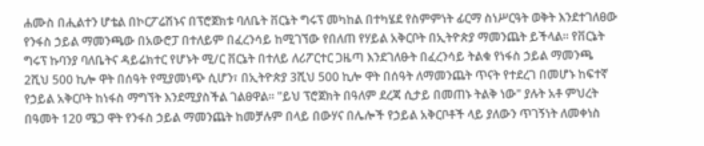ሐሙስ በሒልተን ሆቴል በኮርፖሬሽኑና በፕሮጀክቱ ባለቤት ቨርኔት ግሩፕ መካከል በተካሄደ የስምምነት ፊርማ ስነሥርዓት ወቅት እንደተገለፀው የንፋስ ኃይል ማመንጫው በአውሮፓ በተለይም በፈረንሳይ ከሚገኘው የበለጠ የሃይል አቅርቦት በኢትዮጵያ ማመንጨት ይችላል፡፡ የቨርኔት ግሩፕ ኩባንያ ባለቤትና ዳይሬክተር የሆኑት ሚ/ር ቨርኔት በተለይ ለሪፖርተር ጋዜጣ እንደገለፁት በፈረንሳይ ትልቁ የነፋስ ኃይል ማመንጫ 2ሺህ 500 ኪሎ ዋት በሰዓት የሚያመነጭ ሲሆን፣ በኢትዮጵያ 3ሺህ 500 ኪሎ ዋት በሰዓት ለማመንጨት ጥናት የተደረገ በመሆኑ ከፍተኛ የኃይል አቅርቦት ከነፋስ ማግኘት እንደሚያስችል ገልፀዋል፡፡ "ይህ ፕሮጀክት በዓለም ደረጃ ሲታይ በመጠኑ ትልቅ ነው" ያሉት አቶ ምህረት በዓመት 120 ሜጋ ዋት የንፋስ ኃይል ማመንጨት ከመቻሉም በላይ በውሃና በሌሎች የኃይል አቅርቦቶች ላይ ያለውን ጥገኝነት ለመቀነስ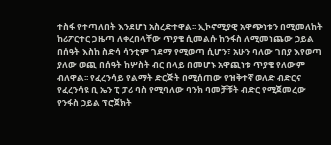ተስፋ የተጣለበት እንደሆነ አስረድተዋል፡፡ ኢኮኖሚያዊ አዋጭነቱን በሚመለከት ከሪፖርተር ጋዜጣ ለቀረበላቸው ጥያቄ ሲመልሱ ከንፋስ ለሚመነጨው ኃይል በሰዓት እስከ ስድሳ ሳንቲም ገደማ የሚወጣ ሲሆን፣ አሁን ባለው ገበያ እየወጣ ያለው ወጪ በሰዓት ከሦስት ብር በላይ በመሆኑ አዋጪነቱ ጥያቄ የለውም ብለዋል፡፡ የፈረንሳይ የልማት ድርጅት በሚሰጠው የዝቅተኛ ወለድ ብድርና የፈረንሳዩ ቢ ኤን ፒ ፓሪ ባስ የሚባለው ባንክ ባመቻቹት ብድር የሚጀመረው የንፋስ ኃይል ፕሮጀክት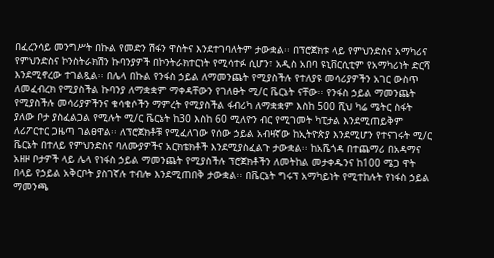በፈረንሳይ መንግሥት በኩል የመድን ሽፋን ዋስትና እንደተገባለትም ታውቋል፡፡ በፕሮጀክቱ ላይ የምህንድስና አማካሪና የምህንድስና ኮንስትራክሽን ኩባንያዎች በኮንትራክተርነት የሚሳተፉ ሲሆን፣ አዲስ አበባ ዩኒቨርሲቲም የአማካሪነት ድርሻ እንደሚኖረው ተገልጿል፡፡ በሌላ በኩል የንፋስ ኃይል ለማመንጨት የሚያስችሉ የተለያዩ መሳሪያዎችን አገር ውስጥ ለመፈብረክ የሚያስችል ኩባንያ ለማቋቋም ማቀዳቸውን የገለፁት ሚ/ር ቬርኔት ናቸው፡፡ የንፋስ ኃይል ማመንጨት የሚያስችሉ መሳሪያዎችንና ቁሳቁሶችን ማምረት የሚያስችል ፋብሪካ ለማቋቋም እስከ 500 ሺህ ካሬ ሜትር ስፋት ያለው ቦታ ያስፈልጋል የሚሉት ሚ/ር ቬርኔት ከ30 እስከ 60 ሚለዮን ብር የሚገመት ካፒታል እንደሚጠይቅም ለሪፖርተር ጋዜጣ ገልፀዋል፡፡ ለፕሮጀክቶቹ የሚፈለገው የሰው ኃይል አብዛኛው ከኢትዮጵያ እንደሚሆን የተናገሩት ሚ/ር ቬርኔት በተለይ የምህንድስና ባለሙያዎችና አርክቴክቶች እንደሚያስፈልጉ ታውቋል፡፡ ከአሼጎዳ በተጨማሪ በአዳማና አዘዞ ቦታዎች ላይ ሌላ የነፋስ ኃይል ማመንጨት የሚያስችሉ ፕሮጀክቶችን ለመትከል መታቀዱንና ከ100 ሜጋ ዋት በላይ የኃይል አቅርቦት ያስገኛሉ ተብሎ እንደሚጠበቅ ታውቋል፡፡ በቬርኔት ግሩፕ አማካይነት የሚተከሉት የነፋስ ኃይል ማመንጫ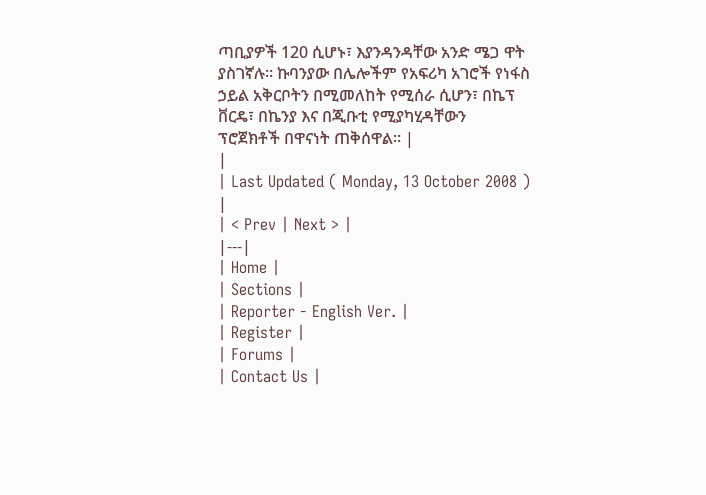ጣቢያዎች 120 ሲሆኑ፣ እያንዳንዳቸው አንድ ሜጋ ዋት ያስገኛሉ፡፡ ኩባንያው በሌሎችም የአፍሪካ አገሮች የነፋስ ኃይል አቅርቦትን በሚመለከት የሚሰራ ሲሆን፣ በኬፕ ቨርዴ፣ በኬንያ እና በጂቡቲ የሚያካሂዳቸውን ፕሮጀክቶች በዋናነት ጠቅሰዋል፡፡ |
|
| Last Updated ( Monday, 13 October 2008 ) |
| < Prev | Next > |
|---|
| Home |
| Sections |
| Reporter - English Ver. |
| Register |
| Forums |
| Contact Us |